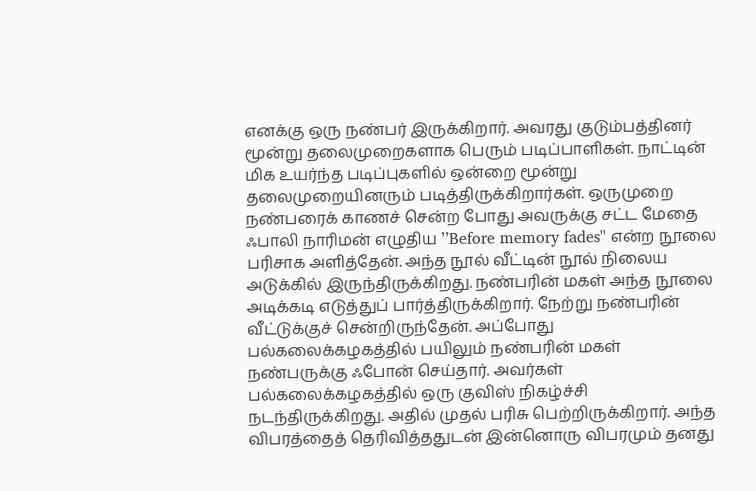எனக்கு ஒரு நண்பர் இருக்கிறார். அவரது குடும்பத்தினர் மூன்று தலைமுறைகளாக பெரும் படிப்பாளிகள். நாட்டின் மிக உயர்ந்த படிப்புகளில் ஒன்றை மூன்று தலைமுறையினரும் படித்திருக்கிறார்கள். ஒருமுறை நண்பரைக் காணச் சென்ற போது அவருக்கு சட்ட மேதை ஃபாலி நாரிமன் எழுதிய ’’Before memory fades'' என்ற நூலை பரிசாக அளித்தேன். அந்த நூல் வீட்டின் நூல் நிலைய அடுக்கில் இருந்திருக்கிறது. நண்பரின் மகள் அந்த நூலை அடிக்கடி எடுத்துப் பார்த்திருக்கிறார். நேற்று நண்பரின் வீட்டுக்குச் சென்றிருந்தேன். அப்போது பல்கலைக்கழகத்தில் பயிலும் நண்பரின் மகள் நண்பருக்கு ஃபோன் செய்தார். அவர்கள் பல்கலைக்கழகத்தில் ஒரு குவிஸ் நிகழ்ச்சி நடந்திருக்கிறது. அதில் முதல் பரிசு பெற்றிருக்கிறார். அந்த விபரத்தைத் தெரிவித்ததுடன் இன்னொரு விபரமும் தனது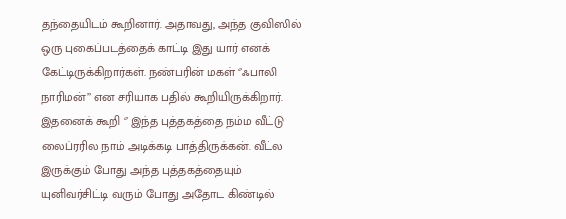தந்தையிடம் கூறினார். அதாவது, அந்த குவிஸில் ஒரு புகைப்படத்தைக் காட்டி இது யார் எனக் கேட்டிருக்கிறார்கள். நண்பரின் மகள் ‘’ஃபாலி நாரிமன்’’ என சரியாக பதில் கூறியிருக்கிறார். இதனைக் கூறி ‘’ இந்த புத்தகத்தை நம்ம வீட்டு லைப்ரரில நாம் அடிக்கடி பாத்திருக்கன். வீட்ல இருக்கும் போது அந்த புத்தகத்தையும் யுனிவர்சிட்டி வரும் போது அதோட கிண்டில்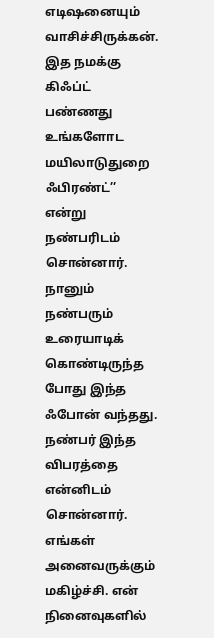எடிஷனையும் வாசிச்சிருக்கன். இத நமக்கு கிஃப்ட் பண்ணது உங்களோட மயிலாடுதுறை ஃபிரண்ட்’’ என்று நண்பரிடம் சொன்னார். நானும் நண்பரும் உரையாடிக் கொண்டிருந்த போது இந்த ஃபோன் வந்தது. நண்பர் இந்த விபரத்தை என்னிடம் சொன்னார். எங்கள் அனைவருக்கும் மகிழ்ச்சி. என் நினைவுகளில்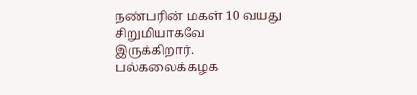நண்பரின் மகள் 10 வயது சிறுமியாகவே இருக்கிறார். பல்கலைக்கழக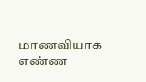மாணவியாக எண்ண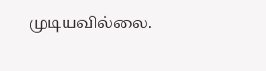முடியவில்லை.